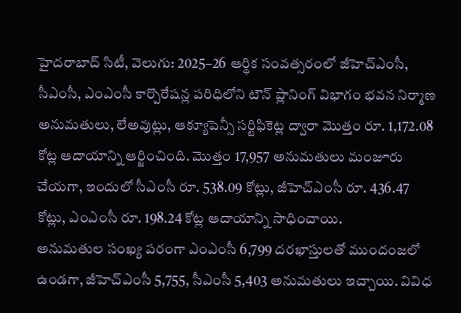హైదరాబాద్ సిటీ, వెలుగు: 2025–26 ఆర్థిక సంవత్సరంలో జీహెచ్ఎంసీ, సీఎంసీ, ఎంఎంసీ కార్పొరేషన్ల పరిధిలోని టౌన్ ప్లానింగ్ విభాగం భవన నిర్మాణ అనుమతులు, లేఅవుట్లు, ఆక్యూపెన్సీ సర్టిఫికెట్ల ద్వారా మొత్తం రూ. 1,172.08 కోట్ల ఆదాయాన్ని ఆర్జించింది. మొత్తం 17,957 అనుమతులు మంజూరు చేయగా, ఇందులో సీఎంసీ రూ. 538.09 కోట్లు, జీహెచ్ఎంసీ రూ. 436.47 కోట్లు, ఎంఎంసీ రూ. 198.24 కోట్ల ఆదాయాన్ని సాధించాయి.
అనుమతుల సంఖ్య పరంగా ఎంఎంసీ 6,799 దరఖాస్తులతో ముందంజలో ఉండగా, జీహెచ్ఎంసీ 5,755, సీఎంసీ 5,403 అనుమతులు ఇచ్చాయి. వివిధ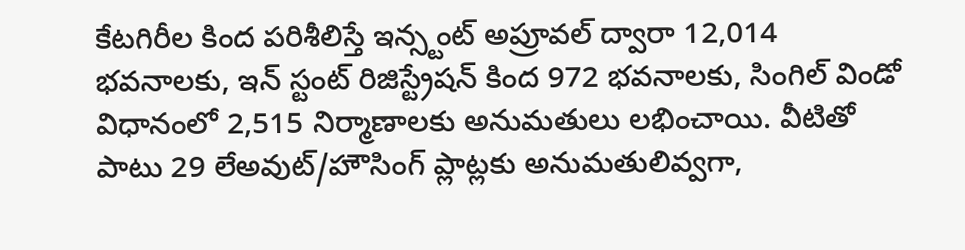కేటగిరీల కింద పరిశీలిస్తే ఇన్స్టంట్ అప్రూవల్ ద్వారా 12,014 భవనాలకు, ఇన్ స్టంట్ రిజిస్ట్రేషన్ కింద 972 భవనాలకు, సింగిల్ విండో విధానంలో 2,515 నిర్మాణాలకు అనుమతులు లభించాయి. వీటితో పాటు 29 లేఅవుట్/హౌసింగ్ ప్లాట్లకు అనుమతులివ్వగా,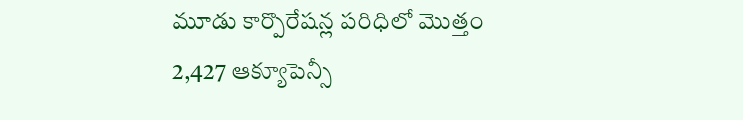మూడు కార్పొరేషన్ల పరిధిలో మొత్తం 2,427 ఆక్యూపెన్సీ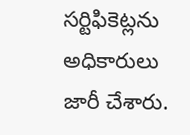సర్టిఫికెట్లను అధికారులు జారీ చేశారు.